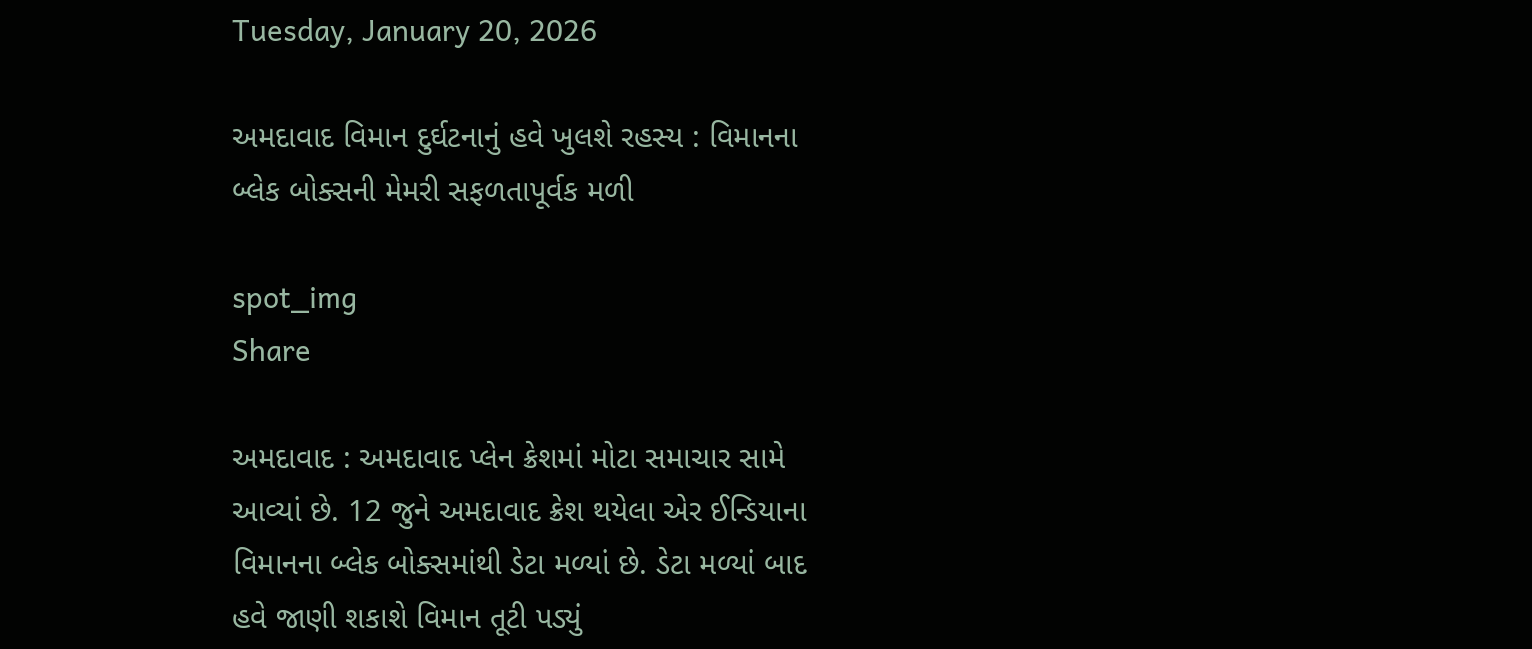Tuesday, January 20, 2026

અમદાવાદ વિમાન દુર્ઘટનાનું હવે ખુલશે રહસ્ય : વિમાનના બ્લેક બોક્સની મેમરી સફળતાપૂર્વક મળી

spot_img
Share

અમદાવાદ : અમદાવાદ પ્લેન ક્રેશમાં મોટા સમાચાર સામે આવ્યાં છે. 12 જુને અમદાવાદ ક્રેશ થયેલા એર ઈન્ડિયાના વિમાનના બ્લેક બોક્સમાંથી ડેટા મળ્યાં છે. ડેટા મળ્યાં બાદ હવે જાણી શકાશે વિમાન તૂટી પડ્યું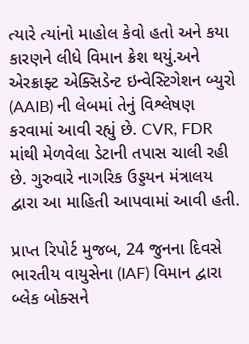ત્યારે ત્યાંનો માહોલ કેવો હતો અને કયા કારણને લીધે વિમાન ક્રેશ થયું.અને એરક્રાફ્ટ એક્સિડેન્ટ ઇન્વેસ્ટિગેશન બ્યુરો (AAIB) ની લેબમાં તેનું વિશ્લેષણ કરવામાં આવી રહ્યું છે. CVR, FDR માંથી મેળવેલા ડેટાની તપાસ ચાલી રહી છે. ગુરુવારે નાગરિક ઉડ્ડયન મંત્રાલય દ્વારા આ માહિતી આપવામાં આવી હતી.

પ્રાપ્ત રિપોર્ટ મુજબ, 24 જુનના દિવસે ભારતીય વાયુસેના (IAF) વિમાન દ્વારા બ્લેક બોક્સને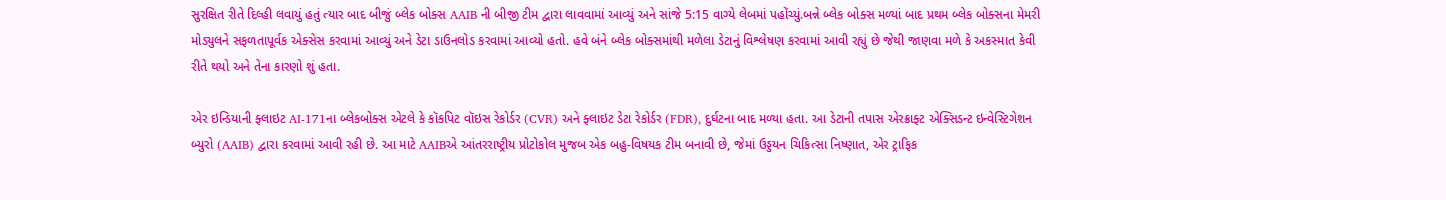સુરક્ષિત રીતે દિલ્હી લવાયું હતું ત્યાર બાદ બીજું બ્લેક બોક્સ AAIB ની બીજી ટીમ દ્વારા લાવવામાં આવ્યું અને સાંજે 5:15 વાગ્યે લેબમાં પહોંચ્યું.બન્ને બ્લેક બોક્સ મળ્યાં બાદ પ્રથમ બ્લેક બોક્સના મેમરી મોડ્યુલને સફળતાપૂર્વક એક્સેસ કરવામાં આવ્યું અને ડેટા ડાઉનલોડ કરવામાં આવ્યો હતો. હવે બંને બ્લેક બોક્સમાંથી મળેલા ડેટાનું વિશ્લેષણ કરવામાં આવી રહ્યું છે જેથી જાણવા મળે કે અકસ્માત કેવી રીતે થયો અને તેના કારણો શું હતા.

એર ઇન્ડિયાની ફ્લાઇટ AI-171ના બ્લેકબોક્સ એટલે કે કૉકપિટ વૉઇસ રેકોર્ડર (CVR) અને ફ્લાઇટ ડેટા રેકોર્ડર (FDR), દુર્ઘટના બાદ મળ્યા હતા. આ ડેટાની તપાસ એરક્રાફ્ટ એક્સિડન્ટ ઇન્વેસ્ટિગેશન બ્યુરો (AAIB) દ્વારા કરવામાં આવી રહી છે. આ માટે AAIBએ આંતરરાષ્ટ્રીય પ્રોટોકોલ મુજબ એક બહુ-વિષયક ટીમ બનાવી છે, જેમાં ઉડ્ડયન ચિકિત્સા નિષ્ણાત, એર ટ્રાફિક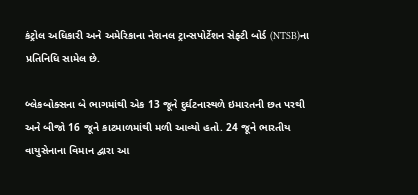કંટ્રોલ અધિકારી અને અમેરિકાના નેશનલ ટ્રાન્સપોર્ટેશન સેફ્ટી બોર્ડ (NTSB)ના પ્રતિનિધિ સામેલ છે.

બ્લેકબોક્સના બે ભાગમાંથી એક 13 જૂને દુર્ઘટનાસ્થળે ઇમારતની છત પરથી અને બીજો 16 જૂને કાટમાળમાંથી મળી આવ્યો હતો. 24 જૂને ભારતીય વાયુસેનાના વિમાન દ્વારા આ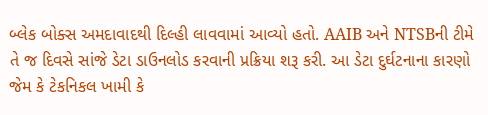બ્લેક બોક્સ અમદાવાદથી દિલ્હી લાવવામાં આવ્યો હતો. AAIB અને NTSBની ટીમે તે જ દિવસે સાંજે ડેટા ડાઉનલોડ કરવાની પ્રક્રિયા શરૂ કરી. આ ડેટા દુર્ઘટનાના કારણો જેમ કે ટેકનિકલ ખામી કે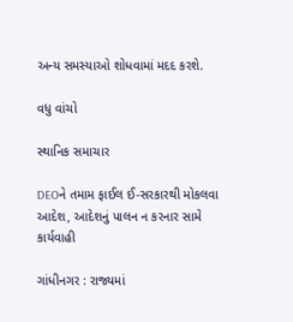અન્ય સમસ્યાઓ શોધવામાં મદદ કરશે.

વધુ વાંચો

સ્થાનિક સમાચાર

DEOને તમામ ફાઈલ ઈ-સરકારથી મોકલવા આદેશ, આદેશનું પાલન ન કરનાર સામે કાર્યવાહી

ગાંધીનગર : રાજ્યમાં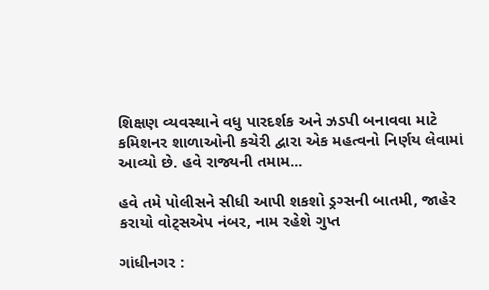શિક્ષણ વ્યવસ્થાને વધુ પારદર્શક અને ઝડપી બનાવવા માટે કમિશનર શાળાઓની કચેરી દ્વારા એક મહત્વનો નિર્ણય લેવામાં આવ્યો છે. હવે રાજ્યની તમામ...

હવે તમે પોલીસને સીધી આપી શકશો ડ્રગ્સની બાતમી, જાહેર કરાયો વોટ્સએપ નંબર, નામ રહેશે ગુપ્ત

ગાંધીનગર :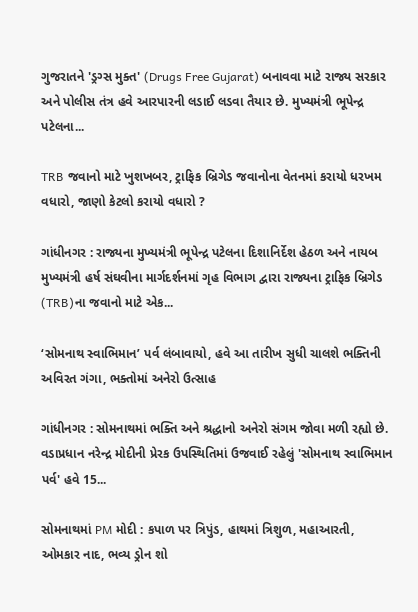ગુજરાતને 'ડ્રગ્સ મુક્ત' (Drugs Free Gujarat) બનાવવા માટે રાજ્ય સરકાર અને પોલીસ તંત્ર હવે આરપારની લડાઈ લડવા તૈયાર છે. મુખ્યમંત્રી ભૂપેન્દ્ર પટેલના...

TRB જવાનો માટે ખુશખબર, ટ્રાફિક બ્રિગેડ જવાનોના વેતનમાં કરાયો ધરખમ વધારો, જાણો કેટલો કરાયો વધારો ?

ગાંધીનગર : રાજ્યના મુખ્યમંત્રી ભૂપેન્દ્ર પટેલના દિશાનિર્દેશ હેઠળ અને નાયબ મુખ્યમંત્રી હર્ષ સંઘવીના માર્ગદર્શનમાં ગૃહ વિભાગ દ્વારા રાજ્યના ટ્રાફિક બ્રિગેડ (TRB)ના જવાનો માટે એક...

‘સોમનાથ સ્વાભિમાન’ પર્વ લંબાવાયો, હવે આ તારીખ સુધી ચાલશે ભક્તિની અવિરત ગંગા, ભક્તોમાં અનેરો ઉત્સાહ

ગાંધીનગર : સોમનાથમાં ભક્તિ અને શ્રદ્ધાનો અનેરો સંગમ જોવા મળી રહ્યો છે. વડાપ્રધાન નરેન્દ્ર મોદીની પ્રેરક ઉપસ્થિતિમાં ઉજવાઈ રહેલું 'સોમનાથ સ્વાભિમાન પર્વ' હવે 15...

સોમનાથમાં PM મોદી : કપાળ પર ત્રિપુંડ, હાથમાં ત્રિશુળ, મહાઆરતી, ઓમકાર નાદ, ભવ્ય ડ્રોન શો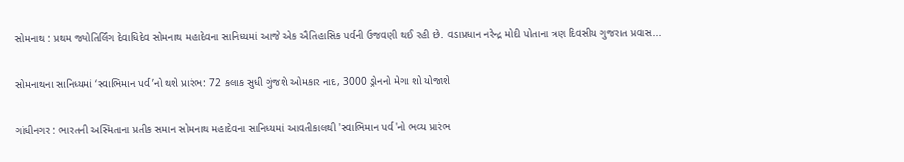સોમનાથ : પ્રથમ જ્યોતિર્લિંગ દેવાધિદેવ સોમનાથ મહાદેવના સાનિધ્યમાં આજે એક ઐતિહાસિક પર્વની ઉજવણી થઈ રહી છે. વડાપ્રધાન નરેન્દ્ર મોદી પોતાના ત્રણ દિવસીય ગુજરાત પ્રવાસ...

સોમનાથના સાનિધ્યમાં ‘સ્વાભિમાન પર્વ’નો થશે પ્રારંભ: 72 કલાક સુધી ગુંજશે ઓમકાર નાદ, 3000 ડ્રોનનો મેગા શો યોજાશે

ગાંધીનગર : ભારતની અસ્મિતાના પ્રતીક સમાન સોમનાથ મહાદેવના સાનિધ્યમાં આવતીકાલથી 'સ્વાભિમાન પર્વ'નો ભવ્ય પ્રારંભ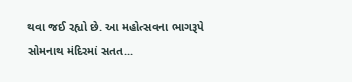થવા જઈ રહ્યો છે. આ મહોત્સવના ભાગરૂપે સોમનાથ મંદિરમાં સતત...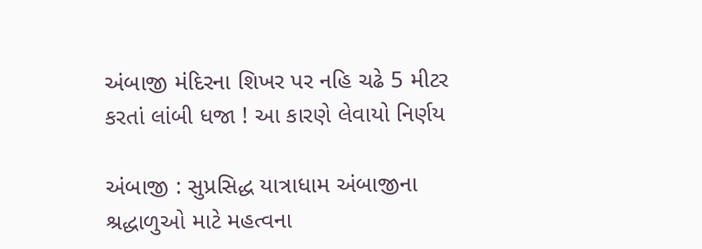અંબાજી મંદિરના શિખર પર નહિ ચઢે 5 મીટર કરતાં લાંબી ધજા ! આ કારણે લેવાયો નિર્ણય

અંબાજી : સુપ્રસિદ્ધ યાત્રાધામ અંબાજીના શ્રદ્ધાળુઓ માટે મહત્વના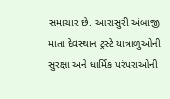સમાચાર છે. આરાસુરી અંબાજી માતા દેવસ્થાન ટ્રસ્ટે યાત્રાળુઓની સુરક્ષા અને ધાર્મિક પરંપરાઓની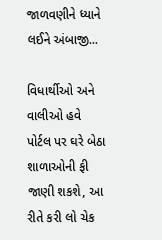જાળવણીને ધ્યાને લઈને અંબાજી...

વિધાર્થીઓ અને વાલીઓ હવે પોર્ટલ પર ઘરે બેઠા શાળાઓની ફી જાણી શકશે, આ રીતે કરી લો ચેક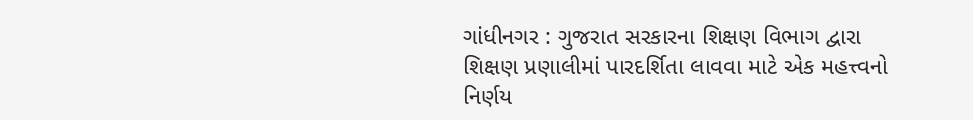ગાંધીનગર : ગુજરાત સરકારના શિક્ષણ વિભાગ દ્વારા શિક્ષણ પ્રણાલીમાં પારદર્શિતા લાવવા માટે એક મહત્ત્વનો નિર્ણય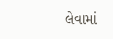લેવામાં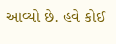આવ્યો છે. હવે કોઈ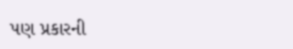પણ પ્રકારની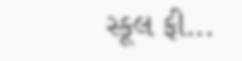સ્કૂલ ફી...